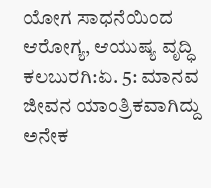ಯೋಗ ಸಾಧನೆಯಿಂದ ಆರೋಗ್ಯ, ಆಯುಷ್ಯ ವೃದ್ಧಿ
ಕಲಬುರಗಿ:ಏ. 5: ಮಾನವ ಜೀವನ ಯಾಂತ್ರಿಕವಾಗಿದ್ದು ಅನೇಕ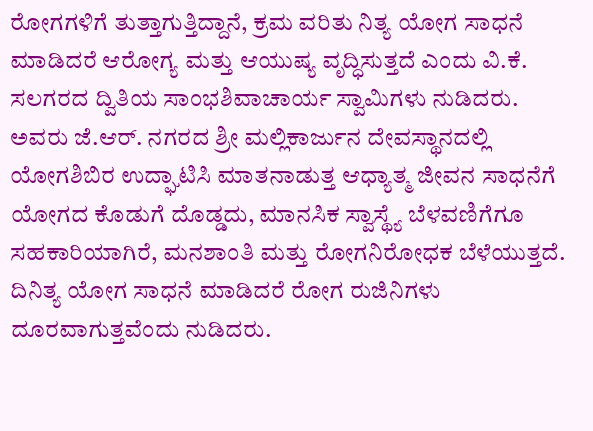ರೋಗಗಳಿಗೆ ತುತ್ತಾಗುತ್ತಿದ್ದಾನೆ, ಕ್ರಮ ವರಿತು ನಿತ್ಯ ಯೋಗ ಸಾಧನೆ ಮಾಡಿದರೆ ಆರೋಗ್ಯ ಮತ್ತು ಆಯುಷ್ಯ ವೃದ್ಧಿಸುತ್ತದೆ ಎಂದು ವಿ.ಕೆ. ಸಲಗರದ ದ್ವಿತಿಯ ಸಾಂಭಶಿವಾಚಾರ್ಯ ಸ್ವಾಮಿಗಳು ನುಡಿದರು.
ಅವರು ಜೆ.ಆರ್. ನಗರದ ಶ್ರೀ ಮಲ್ಲಿಕಾರ್ಜುನ ದೇವಸ್ಥಾನದಲ್ಲಿ ಯೋಗಶಿಬಿರ ಉದ್ಘಾಟಿಸಿ ಮಾತನಾಡುತ್ತ ಆಧ್ಯಾತ್ಮ ಜೀವನ ಸಾಧನೆಗೆ ಯೋಗದ ಕೊಡುಗೆ ದೊಡ್ಡದು, ಮಾನಸಿಕ ಸ್ವಾಸ್ಥ್ಯೆ ಬೆಳವಣಿಗೆಗೂ ಸಹಕಾರಿಯಾಗಿರೆ, ಮನಶಾಂತಿ ಮತ್ತು ರೋಗನಿರೋಧಕ ಬೆಳೆಯುತ್ತದೆ. ದಿನಿತ್ಯ ಯೋಗ ಸಾಧನೆ ಮಾಡಿದರೆ ರೋಗ ರುಜಿನಿಗಳು ದೂರವಾಗುತ್ತವೆಂದು ನುಡಿದರು.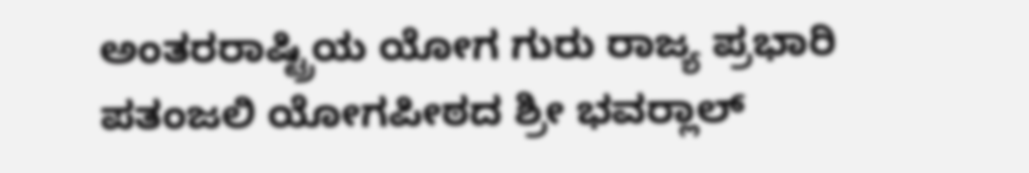ಅಂತರರಾಷ್ಟ್ರಿಯ ಯೋಗ ಗುರು ರಾಜ್ಯ ಪ್ರಭಾರಿ ಪತಂಜಲಿ ಯೋಗಪೀಠದ ಶ್ರೀ ಭವರ್‍ಲಾಲ್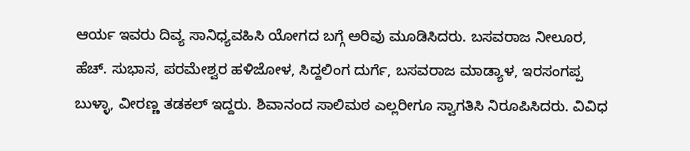ಆರ್ಯ ಇವರು ದಿವ್ಯ ಸಾನಿಧ್ಯವಹಿಸಿ ಯೋಗದ ಬಗ್ಗೆ ಅರಿವು ಮೂಡಿಸಿದರು. ಬಸವರಾಜ ನೀಲೂರ, ಹೆಚ್. ಸುಭಾಸ, ಪರಮೇಶ್ವರ ಹಳಿಜೋಳ, ಸಿದ್ದಲಿಂಗ ದುರ್ಗೆ, ಬಸವರಾಜ ಮಾಡ್ಯಾಳ, ಇರಸಂಗಪ್ಪ ಬುಳ್ಳಾ, ವೀರಣ್ಣ ತಡಕಲ್ ಇದ್ದರು. ಶಿವಾನಂದ ಸಾಲಿಮಠ ಎಲ್ಲರೀಗೂ ಸ್ವಾಗತಿಸಿ ನಿರೂಪಿಸಿದರು. ವಿವಿಧ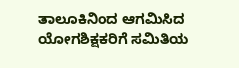ತಾಲೂಕಿನಿಂದ ಆಗಮಿಸಿದ ಯೋಗಶಿಕ್ಷಕರಿಗೆ ಸಮಿತಿಯ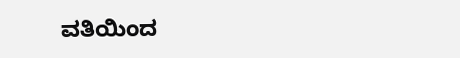ವತಿಯಿಂದ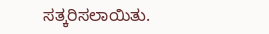ಸತ್ಕರಿಸಲಾಯಿತು.